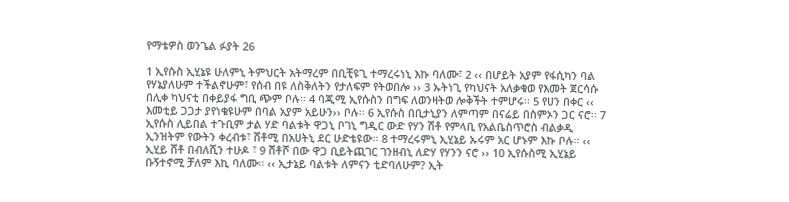የማቴዎስ ወንጌል ፉያት 26

1 ኢየሱስ ኢሂኔዩ ሁለምኒ ትምህርት አትማረም በቢቺዩጊ ተማረሩነኒ እኩ ባለሙ፣ 2 ‹‹ በሆይት አያም የፋሲካን ባል የሃኔያለሁም ተችልኖሁም፣ የሰብ በዩ ለስቅለትን የታለፍም የትወበሎ ›› 3 ኡትነጊ የካህናት አለቃቁወ የእመት ጀርሳሱ በሊቀ ካህናቲ በቀይያፋ ግቢ ጭም ቦሉ፡፡ 4 ባጂሚ ኢየሱስን በግፍ ለወንዛትወ ሎቅችት ተምሆሩ፡፡ 5 የሀን በቀር ‹‹ እመቲይ ጋጋታ ያየነቄዩሁም በባል አያም አይሁን›› ቦሉ፡፡ 6 ኢየሱስ በቢታኒያን ለምጣም በናሬይ በስምኦን ጋር ናሮ፡፡ 7 ኢየሱስ ሊይበል ተጉቢም ታል ሃድ ባልቱት ዋጋኒ ቦገኒ ግዲር ውድ የሃን ሽቶ የምላቢ የአልቤስጥሮስ ብልቃዲ ኢንዝትም የውትን ቀረብቱ፣ ሸቶሚ በአሀትኒ ደር ሁድቴዩው፡፡ 8 ተማረሩምኒ ኢሂኔይ ኡሩም አር ሆኑም እኩ ቦሉ፡፡ ‹‹ ኢሂይ ሸቶ በብለሺን ተሁዶ ፣ 9 ሸቶሾ በው ዋጋ ቢይትጪገር ገንዘብኒ ለድሃ የሃንን ናሮ ›› 10 ኢየሱስሚ ኢሂኔይ ቡኝተኖሚ ቻለም እኪ ባለሙ፡፡ ‹‹ ኢታኔይ ባልቱት ለምናን ቲድባለሁም? ኢት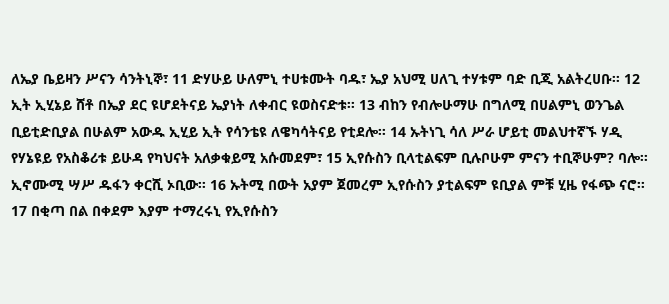ለኤያ ቤይዛን ሥናን ሳንትኒኞ፣ 11 ድሃሁይ ሁለምኒ ተሀቱሙት ባዱ፣ ኤያ አህሚ ሀለጊ ተሃቱም ባድ ቢጂ አልትረሀቡ፡፡ 12 ኢት ኢሂኔይ ሸቶ በኤያ ደር ዩሆደትናይ ኤያነት ለቀብር ዩወስናድቱ፡፡ 13 ብከን የብሎሁማሁ በግለሚ በሀልምኒ ወንጌል ቢይቲድቢያል በሁልም አውዱ ኢሂይ ኢት የሳንቴዩ ለዌካሳትናይ የቲደሎ፡፡ 14 ኡትነጊ ሳለ ሥራ ሆይቲ መልህተኛኙ ሃዲ የሃኔዩይ የአስቆሪቱ ይሁዳ የካህናት አለቃቁይሚ አሱመደም፣ 15 ኢየሱስን ቢላቲልፍም ቢሉቦሁም ምናን ተቢኞሁም? ባሎ፡፡ ኢኖሙሚ ሣሥ ዱፋን ቀርሺ ኦቢው፡፡ 16 ኡትሚ በውት አያም ጀመረም ኢየሱስን ያቲልፍም ዩቢያል ምቹ ሂዜ የፋጭ ናሮ፡፡ 17 በቂጣ በል በቀደም እያም ተማረሩኒ የኢየሱስን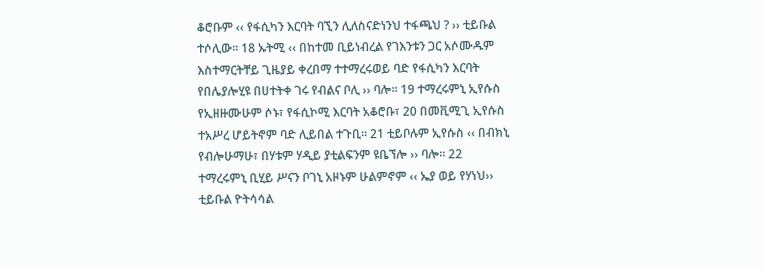ቆሮቡም ‹‹ የፋሲካን እርባት ባኚን ሊለስናድነንህ ተፋጫህ ? ›› ቲይቡል ተሶሊው፡፡ 18 ኡትሚ ‹‹ በከተመ ቢይነብረል የገእንቱን ጋር አሶሙዱም እስተማርትቸይ ጊዜያይ ቀረበማ ተተማረሩወይ ባድ የፋሲካን እርባት የበሌያሎሂዩ በሀተትቀ ገሩ የብልና ቦሊ ›› ባሎ፡፡ 19 ተማረሩምኒ ኢየሱስ የኢዘዙሙሁም ሶኑ፣ የፋሲኮሚ እርባት አቆሮቡ፣ 20 በመቪሚጊ ኢየሱስ ተአሥረ ሆይትኖም ባድ ሊይበል ተጉቢ፡፡ 21 ቲይቦሉም ኢየሱስ ‹‹ በብክኒ የብሎሁማሁ፣ በሃቱም ሃዲይ ያቲልፍንም ዩቤኘሎ ›› ባሎ፡፡ 22 ተማረሩምኒ ቢሂይ ሥናን ቦገኒ አዞኑም ሁልምኖም ‹‹ ኤያ ወይ የሃነህ›› ቲይቡል ዮትሳሳል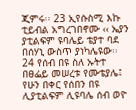ጂምሩ፡፡ 23 ኢየሱስሚ እኩ ቲይብል አግረገበኖሙ ‹‹ ኤያን ያቲልፍም ዩባሌይ ቴያተ ባደ በሰሃኒ ውስጥ ያነካሌዩው፡፡ 24 የሰብ በዩ ስለ ኡትተ በፀፌይ መሠረቱ የሙቴያሌ፤ የሁን በቀር የሰበን በዩ ሊያቲልፍም ሊዩባሌ ሰብ ወዮ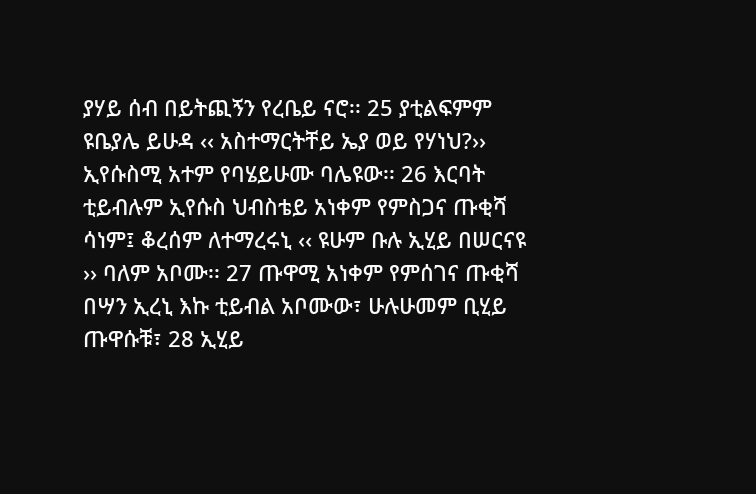ያሃይ ሰብ በይትጪኝን የረቤይ ናሮ፡፡ 25 ያቲልፍምም ዩቤያሌ ይሁዳ ‹‹ አስተማርትቸይ ኤያ ወይ የሃነህ?›› ኢየሱስሚ አተም የባሄይሁሙ ባሌዩው፡፡ 26 እርባት ቲይብሉም ኢየሱስ ህብስቴይ አነቀም የምስጋና ጡቂሻ ሳነም፤ ቆረሰም ለተማረሩኒ ‹‹ ዩሁም ቡሉ ኢሂይ በሠርናዩ ›› ባለም አቦሙ፡፡ 27 ጡዋሚ አነቀም የምሰገና ጡቂሻ በሣን ኢረኒ እኩ ቲይብል አቦሙው፣ ሁሉሁመም ቢሂይ ጡዋሱቹ፣ 28 ኢሂይ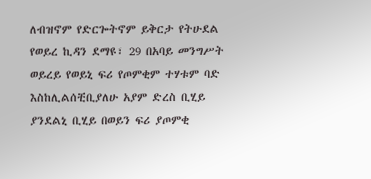ለብዝኖም የድርጐትኖም ይቅርታ የትሁደል የወይረ ኪዳን ደማዩ፣ 29 በአባይ መንግሥት ወይረይ የወይኒ ፍሪ የጦምቂም ተሃቱም ባድ እስከሊልሰቺቢያለሁ አያም ድረስ ቢሂይ ያንደልኒ ቢሂይ በወይን ፍሪ ያጦምቂ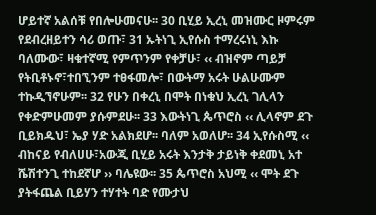ሆይተኛ አልሰቹ የበሎሁመናሁ፡፡ 30 ቢሂይ ኢረኒ መዝሙር ዞምሩም የደብረዘይተን ሳሪ ወጡ፣ 31 ኡትነጊ ኢየሱስ ተማረሩነኒ እኩ ባለሙው፣ ዛቁተኛሚ የምጥንም የቀቻሁ፣ ‹‹ ብዝኖም ጣይቻ የትቢቶኑኖ፣ተበኚንም ተፀፋመሎ፣ በውትማ አሩት ሁልሁሙም ተኩዲኘኖሁም፡፡ 32 የሁን በቀረኒ በሞት በነቁህ ኢረኒ ገሊላን የቀድምሁመም ያሱምደሁ፡፡ 33 እውትነጊ ጴጥሮስ ‹‹ ሊላኖም ደጉ ቢይክዱህ፣ ኤያ ሃድ አልክደሆ፡፡ ባለም አወለሆ፡፡ 34 ኢየሱስሚ ‹‹ ብከናይ የብለሀሁ፣አውጂ ቢሂይ አሩት እንታቅ ታይነቅ ቀደመኒ አተ ሼሽተንጊ ተከደኛሆ ›› ባሌዩው፡፡ 35 ጴጥሮስ አህሚ ‹‹ ሞት ደጉ ያትፋጨል ቢይሃን ተሃተት ባድ የሙታህ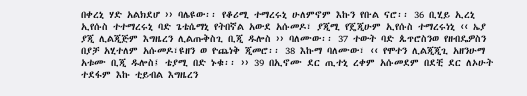በቀረኒ ሃድ አልክደሆ ›› ባሌዩው፡፡ የቆሪሚ ተማረሩኒ ሁለምኖም እኩን የቡል ናሮ፡፡ 36 ቢሂይ ኢረኒ ኢየሱስ ተተማረሩኒ ባድ ጌቴሴማኒ የትበኛል አውደ አሱመዶ፣ ያጂሚ የጄጂሁም ኢየሱስ ተማረሩነኒ ‹‹ ኤያ ያጂ ሊልጂጅም እግዜረን ሊልጡቅስጊ ቢጂ ዱሎስ ›› ባለሙው፡፡ 37 ተውት ባድ ጴጥሮስንወ የዘብዴዎስን በያቻ አሂተለም አሱመዶ፣ዩዘን ወ ዮጨነቅ ጂመሮ፡፡ 38 እኩማ ባለሙው፣ ‹‹ የሞተን ሊልጂጂጊ አዘንሁማ አቱሙ ቢጂ ዱሎስ፤ ቴያሚ በድ ኑቁ፡፡ ›› 39 በኢኖሙ ደር ጢተኒ ረቀም አሱመደም በደቺ ደር ለኦሁት ተደፋም እኩ ቲይብል እግዜረን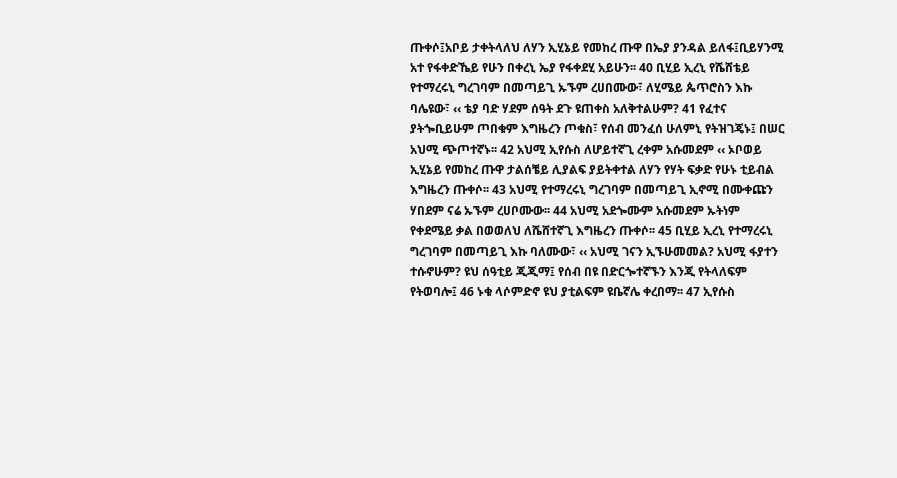ጡቀሶ፤አቦይ ታቀትላለህ ለሃን ኢሂኔይ የመከረ ጡዋ በኤያ ያንዳል ይለፋ፤ቢይሃንሚ አተ የፋቀድኼይ የሁን በቀረኒ ኤያ የፋቀደሂ አይሁን፡፡ 40 ቢሂይ ኢረኒ የሼሸቴይ የተማረሩኒ ግረገባም በመጣይጊ ኡኙም ረሀበሙው፣ ለሂሜይ ጴጥሮስን እኩ ባሌዩው፣ ‹‹ ቴያ ባድ ሃደም ሰዓት ደጉ ዩጠቀስ አለቅተልሁም? 41 የፈተና ያትጐቢይሁም ጦበቁም እግዜረን ጦቁስ፣ የሰብ መንፈሰ ሁለምኒ የትዝገጄኑ፤ በሠር አህሚ ጭጦተኛኑ፡፡ 42 አህሚ ኢየሱስ ለሆይተኛጊ ረቀም አሱመደም ‹‹ ኦቦወይ ኢሂኔይ የመከረ ጡዋ ታልሰቼይ ሊያልፍ ያይትቀተል ለሃን የሃት ፍቃድ የሁኑ ቲይብል እግዜረን ጡቀሶ፡፡ 43 አህሚ የተማረሩኒ ግረገባም በመጣይጊ ኢኖሚ በሙቀጩን ሃበደም ናሬ ኡኙም ረሀቦሙው፡፡ 44 አህሚ አደጐሙም አሱመደም ኡትነም የቀደሜይ ቃል በወወለህ ለሼሸተኛጊ እግዜረን ጡቀሶ፡፡ 45 ቢሂይ ኢረኒ የተማረሩኒ ግረገባም በመጣይጊ እኩ ባለሙው፣ ‹‹ አህሚ ገናን ኢኙሁመመል? አህሚ ፋያተን ተሱኖሁም? ዩህ ሰዓቲይ ጂጂማ፤ የሰብ በዩ በድርጐተኛኙን እንጂ የትላለፍም የትወባሎ፤ 46 ኑቁ ላሶምድኖ ዩህ ያቲልፍም ዩቤኛሌ ቀረበማ፡፡ 47 ኢየሱስ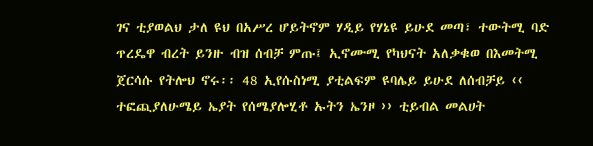ገና ቲያወልህ ታለ ዩህ በአሥረ ሆይትኖም ሃዲይ የሃኔዩ ይሁደ መጣ፣ ተውትሚ ባድ ጥረዴዋ ብረት ይንዙ ብዝ ሰብቻ ምጡ፤ ኢኖሙሚ የካህናት አለቃቁወ በእመትሚ ጀርሳሱ የትሎህ ኖሩ፡፡ 48 ኢየሱስነሚ ያቲልፍም ዩባሌይ ይሁደ ለሰብቻይ ‹‹ ተፎጪያለሁሜይ ኤያት የሰሜያሎሂቶ ኡትን ኤንዞ ›› ቲይብል መልሀት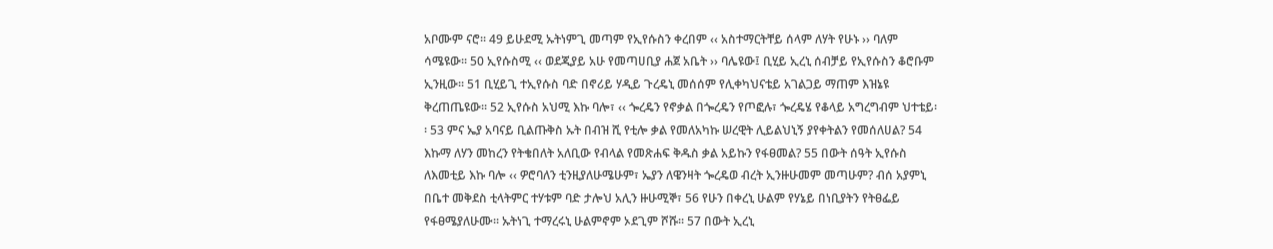አቦሙም ናሮ፡፡ 49 ይሁደሚ ኡትነምጊ መጣም የኢየሱስን ቀረበም ‹‹ አስተማርትቸይ ሰላም ለሃት የሁኑ ›› ባለም ሳሜዩው፡፡ 50 ኢየሱስሚ ‹‹ ወደጂያይ አሁ የመጣሀቢያ ሐጀ አቤት ›› ባሌዩው፤ ቢሂይ ኢረኒ ሰብቻይ የኢየሱስን ቆሮቡም ኢንዚው፡፡ 51 ቢሂይጊ ተኢየሱስ ባድ በኖሪይ ሃዲይ ጉረዴኒ መሰሰም የሊቀካህናቴይ አገልጋይ ማጠም እዝኔዩ ቅረጠጤዩው፡፡ 52 ኢየሱስ አህሚ እኩ ባሎ፣ ‹‹ ጐረዴን የኖቃል በጐረዴን የጦፎሉ፣ ጐረዴሄ የቆላይ አግረግብም ህተቴይ፡፡ 53 ምና ኤያ አባናይ ቢልጡቅስ ኡት በብዝ ሺ የቲሎ ቃል የመለአካኩ ሠረዊት ሊይልህኒኝ ያየቀትልን የመሰለሀል? 54 እኩማ ለሃን መከረን የትቄበለት አለቢው የብላል የመጽሐፍ ቅዱስ ቃል አይኩን የፋፀመል? 55 በውት ሰዓት ኢየሱስ ለእመቲይ እኩ ባሎ ‹‹ ዎሮባለን ቲንዚያለሁሜሁም፣ ኤያን ለዌንዛት ጐረዴወ ብረት ኢንዙሁመም መጣሁም? ብሰ አያምኒ በቤተ መቅደስ ቲላትምር ተሃቱም ባድ ታሎህ አሊን ዙሁሚኞ፣ 56 የሁን በቀረኒ ሁልም የሃኔይ በነቢያትን የትፀፌይ የፋፀሜያለሁሙ፡፡ ኡትነጊ ተማረሩኒ ሁልምኖም ኦደጊም ሾሹ፡፡ 57 በውት ኢረኒ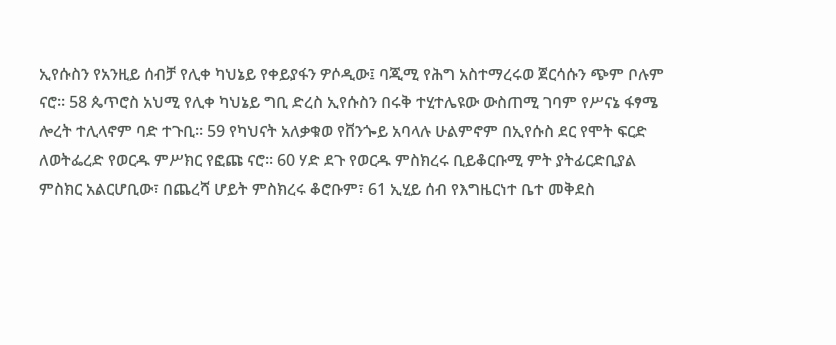ኢየሱስን የአንዚይ ሰብቻ የሊቀ ካህኔይ የቀይያፋን ዎሶዲው፤ ባጂሚ የሕግ አስተማረሩወ ጀርሳሱን ጭም ቦሉም ናሮ፡፡ 58 ጴጥሮስ አህሚ የሊቀ ካህኔይ ግቢ ድረስ ኢየሱስን በሩቅ ተሂተሌዩው ውስጠሚ ገባም የሥናኔ ፋፃሜ ሎረት ተሊላኖም ባድ ተጉቢ፡፡ 59 የካህናት አለቃቁወ የቨንጐይ አባላሉ ሁልምኖም በኢየሱስ ደር የሞት ፍርድ ለወትፌረድ የወርዱ ምሥክር የፎጩ ናሮ፡፡ 60 ሃድ ደጉ የወርዱ ምስክረሩ ቢይቆርቡሚ ምት ያትፊርድቢያል ምስክር አልርሆቢው፣ በጨረሻ ሆይት ምስክረሩ ቆሮቡም፣ 61 ኢሂይ ሰብ የእግዜርነተ ቤተ መቅደስ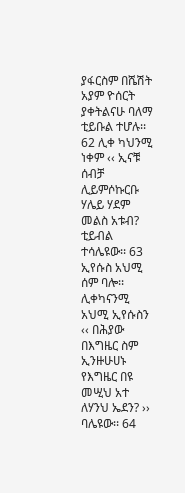ያፋርስም በሼሽት አያም ዮሰርት ያቀትልናሁ ባለማ ቲይቡል ተሆሉ፡፡ 62 ሊቀ ካህንሚ ነቀም ‹‹ ኢናቹ ሰብቻ ሊይምሶኩርቡ ሃሌይ ሃደም መልስ አቱብ? ቲይብል ተሳሌዩው፡፡ 63 ኢየሱስ አህሚ ሰም ባሎ፡፡ ሊቀካናንሚ አህሚ ኢየሱስን ‹‹ በሕያው በእግዜር ስም ኢንዙሁሀኑ የእግዜር በዩ መሢህ አተ ለሃንህ ኤደን? ›› ባሌዩው፡፡ 64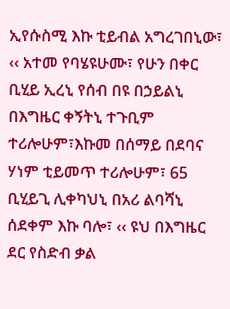ኢየሱስሚ እኩ ቲይብል አግረገበኒው፣ ‹‹ አተመ የባሄዩሁሙ፣ የሁን በቀር ቢሂይ ኢረኒ የሰብ በዩ በኃይልኒ በእግዜር ቀኝትኒ ተጉቢም ተሪሎሁም፣እኩመ በሰማይ በደባና ሃነም ቲይመጥ ተሪሎሁም፣ 65 ቢሂይጊ ሊቀካህኒ በአሪ ልባሻኒ ሰደቀም እኩ ባሎ፣ ‹‹ ዩህ በእግዜር ደር የስድብ ቃል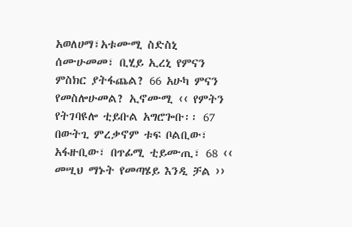አወለሀማ፣አቱሙሚ ስድስኒ ሰሙሁመመ፣ ቢሂይ ኢረኒ የምናን ምስክር ያትፋጨል? 66 አሁካ ምናን የመስሎሁመል? ኢኖሙሚ ‹‹ የምትን የትገባዩሎ ቲይቡል አግሮጐቡ፡፡ 67 በውትጊ ምረቃኖም ቱፍ ቦልቢው፣ አፋዙቢው፣ በጥፊሚ ቲይሙጢ፣ 68 ‹‹ መሢህ ማኑት የመጣሄይ እንዲ ቻል ››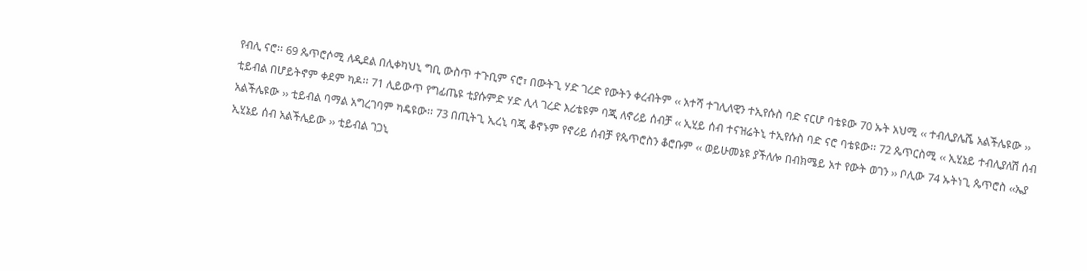የብሊ ናሮ፡፡ 69 ጴጥሮሶሚ ለዲደል በሊቀካህኒ ግቢ ውስጥ ተጉቢም ናሮ፣ በውትጊ ሃድ ገረድ የውትን ቀረብትም ‹‹ አተሻ ተገሊለዊን ተኢየሱስ ባድ ናርሆ ባቴዩው 70 ኡት አህሚ ‹‹ ተብሊያሌሼ አልችሌዩው ›› ቲይብል በሆይትኖም ቀደም ካዶ፡፡ 71 ሊይውጥ የግፊጤዩ ቲያሱምድ ሃድ ሊላ ገረድ እሪቴዩም ባጂ ለኖሪይ ሰብቻ ‹‹ ኢሂይ ሰብ ተናዝሬትኒ ተኢየሱስ ባድ ናሮ ባቴዩው፡፡ 72 ጴጥርስሚ ‹‹ ኢሂኔይ ተብሊያለሽ ሰብ አልችሌዩው ›› ቲይብል ባማል አግረገባም ካዴዩው፡፡ 73 በጢትጊ ኢረኒ ባጂ ቆኖኑም የኖሪይ ሰብቻ የጴጥሮስን ቆሮቡም ‹‹ ወይሁመኔዩ ያችለሎ በብክሜይ አተ የውት ወገን ›› ቦሊው 74 ኡትነጊ ጴጥሮስ ‹‹ኤያ ኢሂኔይ ሰብ አልችሌይው ›› ቲይብል ገጋኒ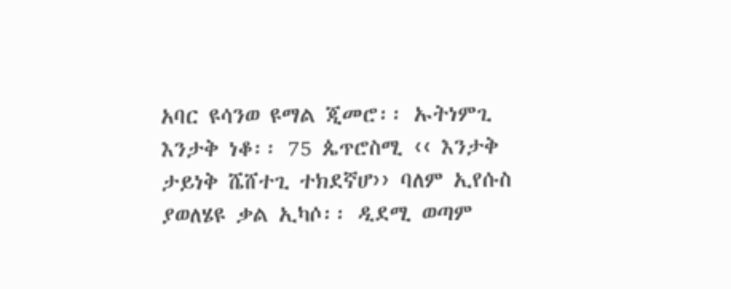አባር ዩሳንወ ዩማል ጂመሮ፡፡ ኡትነምጊ እንታቅ ነቆ፡፡ 75 ጴጥሮስሚ ‹‹ እንታቅ ታይነቅ ሼሸተጊ ተክደኛሆ›› ባለም ኢየሱስ ያወለሄዩ ቃል ኢካሶ፡፡ ዲደሚ ወጣም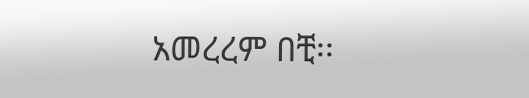አመረረም በቺ፡፡